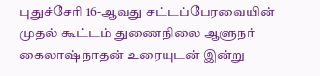புதுச்சேரி 16-ஆவது சட்டப்பேரவையின் முதல் கூட்டம் துணைநிலை ஆளுநர் கைலாஷ்நாதன் உரையுடன் இன்று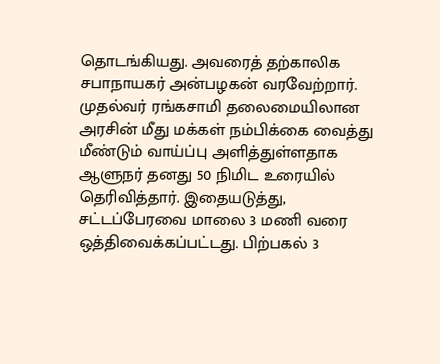தொடங்கியது. அவரைத் தற்காலிக சபாநாயகர் அன்பழகன் வரவேற்றார். முதல்வர் ரங்கசாமி தலைமையிலான அரசின் மீது மக்கள் நம்பிக்கை வைத்து மீண்டும் வாய்ப்பு அளித்துள்ளதாக ஆளுநர் தனது 50 நிமிட உரையில் தெரிவித்தார். இதையடுத்து, சட்டப்பேரவை மாலை 3 மணி வரை ஒத்திவைக்கப்பட்டது. பிற்பகல் 3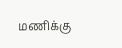மணிக்கு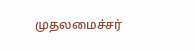முதலமைச்சர்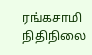ரங்கசாமி நிதிநிலை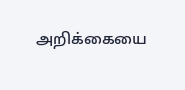அறிக்கையை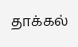தாக்கல்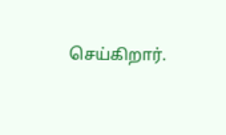செய்கிறார்.